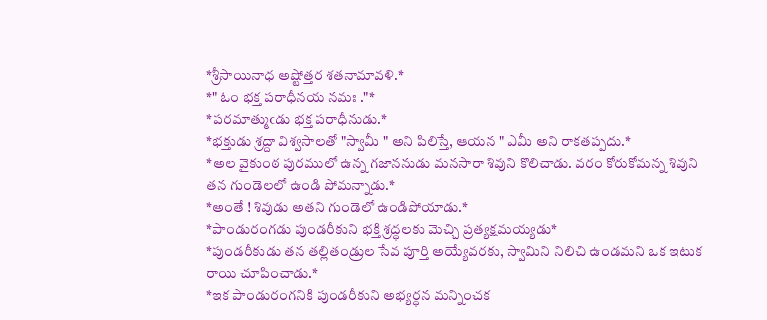*శ్రీసాయినాధ అష్టోత్తర శతనామావళి.*
*" ఓం భక్త పరాధీనయ నమః ."*
*పరమాత్ముఁడు భక్త పరాధీనుడు.*
*భక్తుడు శ్రద్దా విశ్వసాలతో "స్వామీ " అని పిలిస్తే, ఆయన " ఎమీ అని రాకతప్పదు.*
*అల వైకుంఠ పురములో ఉన్న గజాననుడు మనసారా శివుని కొలిచాడు. వరం కోరుకోమన్న శివుని తన గుండెలలో ఉండి పోమన్నాడు.*
*అంతే ! శివుడు అతని గుండెలో ఉండిపోయాడు.*
*పాండురంగడు పుండరీకుని భక్తి శ్రద్ధలకు మెచ్చి ప్రత్యక్షమయ్యడు*
*పుండరీకుడు తన తల్లితండ్రుల సేవ పూర్తి అయ్యేవరకు, స్వామిని నిలిచి ఉండమని ఒక ఇటుక రాయి చూపించాడు.*
*ఇక పాండురంగనికి పుండరీకుని అభ్యర్ధన మన్నించక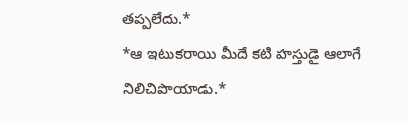తప్పలేదు.*
*ఆ ఇటుకరాయి మీదే కటి హస్తుడై ఆలాగే నిలిచిపొయాడు.*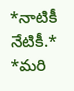*నాటికీ నేటికీ.*
*మరి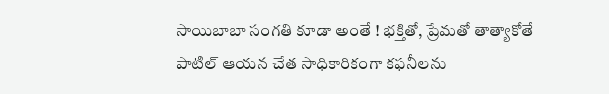సాయిబాబా సంగతి కూడా అంతే ! భక్తితో, ప్రేమతో తాత్యాకోతే పాటిల్ ఆయన చేత సాధికారికంగా కఫనీలను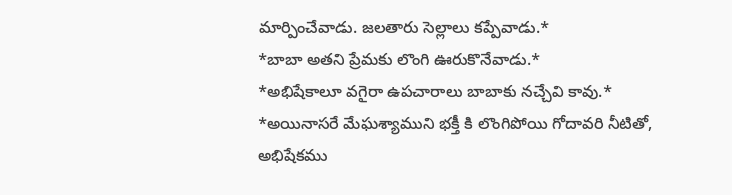మార్పించేవాడు. జలతారు సెల్లాలు కప్పేవాడు.*
*బాబా అతని ప్రేమకు లొంగి ఊరుకొనేవాడు.*
*అభిషేకాలూ వగైరా ఉపచారాలు బాబాకు నచ్చేవి కావు.*
*అయినాసరే మేఘశ్యాముని భక్తీ కి లొంగిపోయి గోదావరి నీటితో, అభిషేకము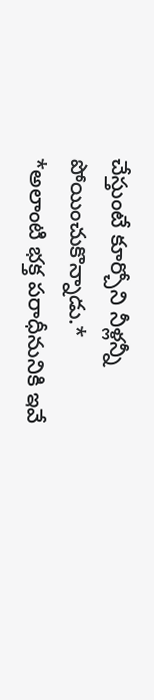చేస్తుంటే కూర్చోని నీళ్లన్నీ పోయించుకొన్నాడు.*
*అలాంటి భక్త పరాధీనునికి ఇవే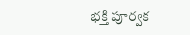భక్తి పూర్వక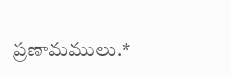ప్రణామములు.*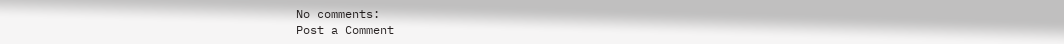No comments:
Post a Comment